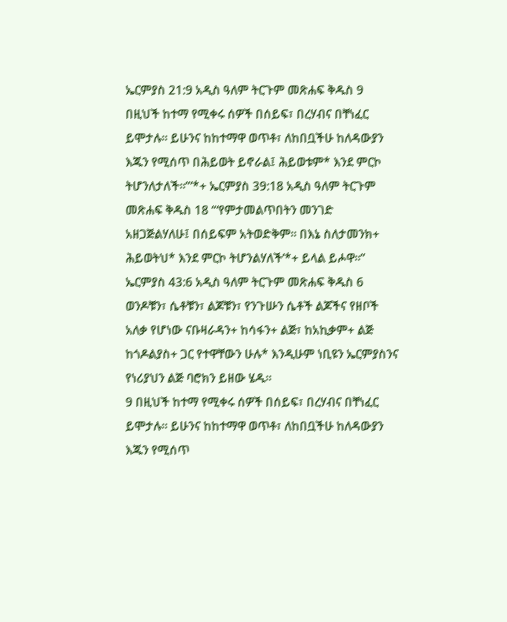ኤርምያስ 21:9 አዲስ ዓለም ትርጉም መጽሐፍ ቅዱስ 9 በዚህች ከተማ የሚቀሩ ሰዎች በሰይፍ፣ በረሃብና በቸነፈር ይሞታሉ። ይሁንና ከከተማዋ ወጥቶ፣ ለከበቧችሁ ከለዳውያን እጁን የሚሰጥ በሕይወት ይኖራል፤ ሕይወቱም* እንደ ምርኮ ትሆንለታለች።”’*+ ኤርምያስ 39:18 አዲስ ዓለም ትርጉም መጽሐፍ ቅዱስ 18 “‘የምታመልጥበትን መንገድ አዘጋጅልሃለሁ፤ በሰይፍም አትወድቅም። በእኔ ስለታመንክ+ ሕይወትህ* እንደ ምርኮ ትሆንልሃለች’*+ ይላል ይሖዋ።” ኤርምያስ 43:6 አዲስ ዓለም ትርጉም መጽሐፍ ቅዱስ 6 ወንዶቹን፣ ሴቶቹን፣ ልጆቹን፣ የንጉሡን ሴቶች ልጆችና የዘቦች አለቃ የሆነው ናቡዛራዳን+ ከሳፋን+ ልጅ፣ ከአኪቃም+ ልጅ ከጎዶልያስ+ ጋር የተዋቸውን ሁሉ* እንዲሁም ነቢዩን ኤርምያስንና የነሪያህን ልጅ ባሮክን ይዘው ሄዱ።
9 በዚህች ከተማ የሚቀሩ ሰዎች በሰይፍ፣ በረሃብና በቸነፈር ይሞታሉ። ይሁንና ከከተማዋ ወጥቶ፣ ለከበቧችሁ ከለዳውያን እጁን የሚሰጥ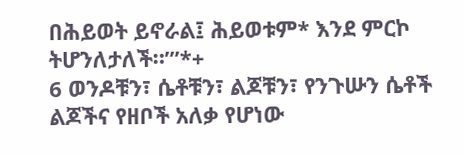በሕይወት ይኖራል፤ ሕይወቱም* እንደ ምርኮ ትሆንለታለች።”’*+
6 ወንዶቹን፣ ሴቶቹን፣ ልጆቹን፣ የንጉሡን ሴቶች ልጆችና የዘቦች አለቃ የሆነው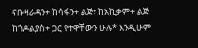ናቡዛራዳን+ ከሳፋን+ ልጅ፣ ከአኪቃም+ ልጅ ከጎዶልያስ+ ጋር የተዋቸውን ሁሉ* እንዲሁም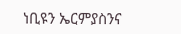ነቢዩን ኤርምያስንና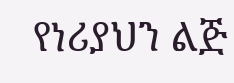የነሪያህን ልጅ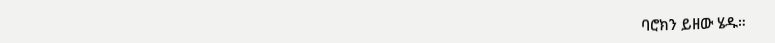ባሮክን ይዘው ሄዱ።